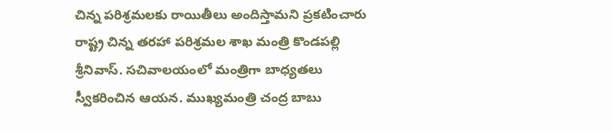చిన్న పరిశ్రమలకు రాయితీలు అందిస్తామని ప్రకటించారు రాష్ట్ర చిన్న తరహా పరిశ్రమల శాఖ మంత్రి కొండపల్లి శ్రీనివాస్. సచివాలయంలో మంత్రిగా బాధ్యతలు స్వీకరించిన ఆయన. ముఖ్యమంత్రి చంద్ర బాబు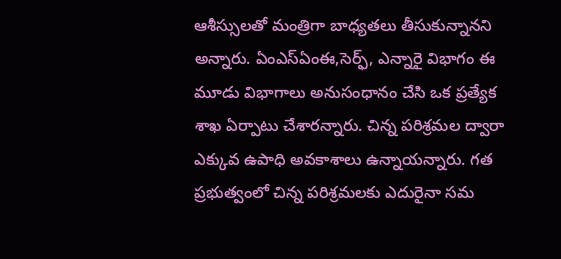ఆశీస్సులతో మంత్రిగా బాధ్యతలు తీసుకున్నానని అన్నారు. ఏంఎస్ఏంఈ,సెర్ఫ్, ఎన్నారై విభాగం ఈ మూడు విభాగాలు అనుసంధానం చేసి ఒక ప్రత్యేక శాఖ ఏర్పాటు చేశారన్నారు. చిన్న పరిశ్రమల ద్వారా ఎక్కువ ఉపాధి అవకాశాలు ఉన్నాయన్నారు. గత ప్రభుత్వంలో చిన్న పరిశ్రమలకు ఎదురైనా సమ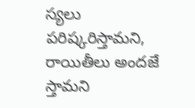స్యలు పరిష్కరిస్తామని, రాయితీలు అందజే స్తామని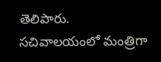తెలిపారు.
సచివాలయంలో మంత్రిగా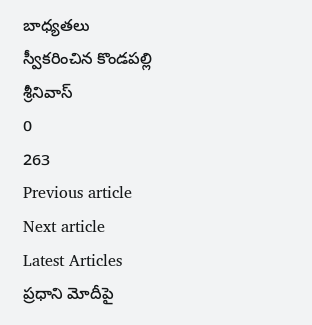బాధ్యతలు స్వీకరించిన కొండపల్లి శ్రీనివాస్
0
263
Previous article
Next article
Latest Articles
ప్రధాని మోదీపై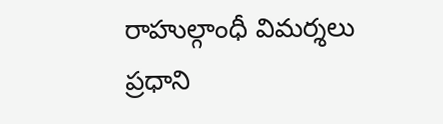రాహుల్గాంధీ విమర్శలు
ప్రధాని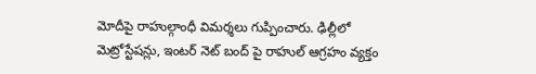మోదీపై రాహుల్గాంధీ విమర్శలు గుప్పించారు. ఢిల్లీలో మెట్రోస్టేషన్లు, ఇంటర్ నెట్ బంద్ పై రాహుల్ ఆగ్రహం వ్యక్తం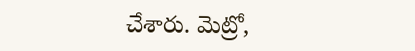చేశారు. మెట్రో,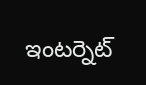ఇంటర్నెట్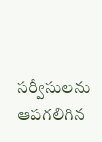సర్వీసులను ఆపగలిగిన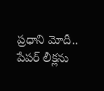ప్రధాని మోదీ.. పేపర్ లీక్లను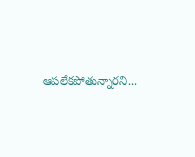ఆపలేకపోతున్నారని...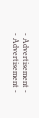- Advertisement -
- Advertisement -